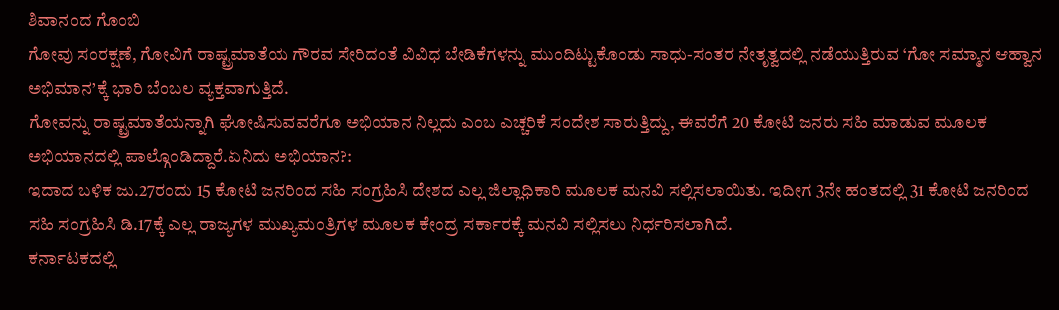ಶಿವಾನಂದ ಗೊಂಬಿ
ಗೋವು ಸಂರಕ್ಷಣೆ, ಗೋವಿಗೆ ರಾಷ್ಟ್ರಮಾತೆಯ ಗೌರವ ಸೇರಿದಂತೆ ವಿವಿಧ ಬೇಡಿಕೆಗಳನ್ನು ಮುಂದಿಟ್ಟುಕೊಂಡು ಸಾಧು-ಸಂತರ ನೇತೃತ್ವದಲ್ಲಿ ನಡೆಯುತ್ತಿರುವ ‘ಗೋ ಸಮ್ಮಾನ ಆಹ್ವಾನ ಅಭಿಮಾನ’ಕ್ಕೆ ಭಾರಿ ಬೆಂಬಲ ವ್ಯಕ್ತವಾಗುತ್ತಿದೆ.
ಗೋವನ್ನು ರಾಷ್ಟ್ರಮಾತೆಯನ್ನಾಗಿ ಘೋಷಿಸುವವರೆಗೂ ಅಭಿಯಾನ ನಿಲ್ಲದು ಎಂಬ ಎಚ್ಚರಿಕೆ ಸಂದೇಶ ಸಾರುತ್ತಿದ್ದು, ಈವರೆಗೆ 20 ಕೋಟಿ ಜನರು ಸಹಿ ಮಾಡುವ ಮೂಲಕ ಅಭಿಯಾನದಲ್ಲಿ ಪಾಲ್ಗೊಂಡಿದ್ದಾರೆ.ಏನಿದು ಅಭಿಯಾನ?:
ಇದಾದ ಬಳಿಕ ಜು.27ರಂದು 15 ಕೋಟಿ ಜನರಿಂದ ಸಹಿ ಸಂಗ್ರಹಿಸಿ ದೇಶದ ಎಲ್ಲ ಜಿಲ್ಲಾಧಿಕಾರಿ ಮೂಲಕ ಮನವಿ ಸಲ್ಲಿಸಲಾಯಿತು. ಇದೀಗ 3ನೇ ಹಂತದಲ್ಲಿ 31 ಕೋಟಿ ಜನರಿಂದ ಸಹಿ ಸಂಗ್ರಹಿಸಿ ಡಿ.17ಕ್ಕೆ ಎಲ್ಲ ರಾಜ್ಯಗಳ ಮುಖ್ಯಮಂತ್ರಿಗಳ ಮೂಲಕ ಕೇಂದ್ರ ಸರ್ಕಾರಕ್ಕೆ ಮನವಿ ಸಲ್ಲಿಸಲು ನಿರ್ಧರಿಸಲಾಗಿದೆ.
ಕರ್ನಾಟಕದಲ್ಲಿ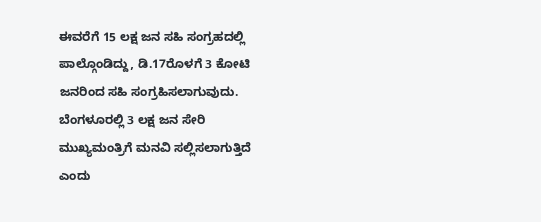ಈವರೆಗೆ 15 ಲಕ್ಷ ಜನ ಸಹಿ ಸಂಗ್ರಹದಲ್ಲಿ ಪಾಲ್ಗೊಂಡಿದ್ದು, ಡಿ.17ರೊಳಗೆ 3 ಕೋಟಿ ಜನರಿಂದ ಸಹಿ ಸಂಗ್ರಹಿಸಲಾಗುವುದು. ಬೆಂಗಳೂರಲ್ಲಿ 3 ಲಕ್ಷ ಜನ ಸೇರಿ ಮುಖ್ಯಮಂತ್ರಿಗೆ ಮನವಿ ಸಲ್ಲಿಸಲಾಗುತ್ತಿದೆ ಎಂದು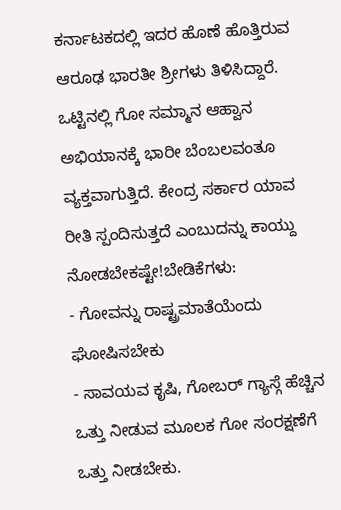ಕರ್ನಾಟಕದಲ್ಲಿ ಇದರ ಹೊಣೆ ಹೊತ್ತಿರುವ ಆರೂಢ ಭಾರತೀ ಶ್ರೀಗಳು ತಿಳಿಸಿದ್ದಾರೆ.
ಒಟ್ಟಿನಲ್ಲಿ ಗೋ ಸಮ್ಮಾನ ಆಹ್ವಾನ ಅಭಿಯಾನಕ್ಕೆ ಭಾರೀ ಬೆಂಬಲವಂತೂ ವ್ಯಕ್ತವಾಗುತ್ತಿದೆ. ಕೇಂದ್ರ ಸರ್ಕಾರ ಯಾವ ರೀತಿ ಸ್ಪಂದಿಸುತ್ತದೆ ಎಂಬುದನ್ನು ಕಾಯ್ದು ನೋಡಬೇಕಷ್ಟೇ!ಬೇಡಿಕೆಗಳು:
- ಗೋವನ್ನು ರಾಷ್ಟ್ರಮಾತೆಯೆಂದು ಘೋಷಿಸಬೇಕು
- ಸಾವಯವ ಕೃಷಿ, ಗೋಬರ್ ಗ್ಯಾಸ್ಗೆ ಹೆಚ್ಚಿನ ಒತ್ತು ನೀಡುವ ಮೂಲಕ ಗೋ ಸಂರಕ್ಷಣೆಗೆ ಒತ್ತು ನೀಡಬೇಕು.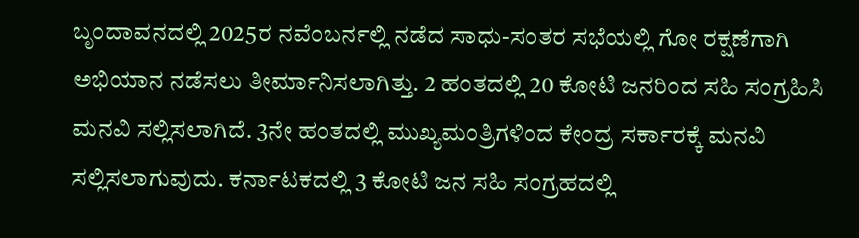ಬೃಂದಾವನದಲ್ಲಿ 2025ರ ನವೆಂಬರ್ನಲ್ಲಿ ನಡೆದ ಸಾಧು-ಸಂತರ ಸಭೆಯಲ್ಲಿ ಗೋ ರಕ್ಷಣೆಗಾಗಿ ಅಭಿಯಾನ ನಡೆಸಲು ತೀರ್ಮಾನಿಸಲಾಗಿತ್ತು. 2 ಹಂತದಲ್ಲಿ 20 ಕೋಟಿ ಜನರಿಂದ ಸಹಿ ಸಂಗ್ರಹಿಸಿ ಮನವಿ ಸಲ್ಲಿಸಲಾಗಿದೆ. 3ನೇ ಹಂತದಲ್ಲಿ ಮುಖ್ಯಮಂತ್ರಿಗಳಿಂದ ಕೇಂದ್ರ ಸರ್ಕಾರಕ್ಕೆ ಮನವಿ ಸಲ್ಲಿಸಲಾಗುವುದು. ಕರ್ನಾಟಕದಲ್ಲಿ 3 ಕೋಟಿ ಜನ ಸಹಿ ಸಂಗ್ರಹದಲ್ಲಿ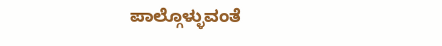ಪಾಲ್ಗೊಳ್ಳುವಂತೆ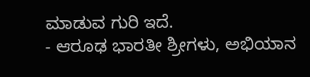ಮಾಡುವ ಗುರಿ ಇದೆ.
- ಆರೂಢ ಭಾರತೀ ಶ್ರೀಗಳು, ಅಭಿಯಾನ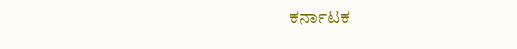ಕರ್ನಾಟಕ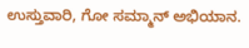ಉಸ್ತುವಾರಿ, ಗೋ ಸಮ್ಮಾನ್ ಅಭಿಯಾನ.